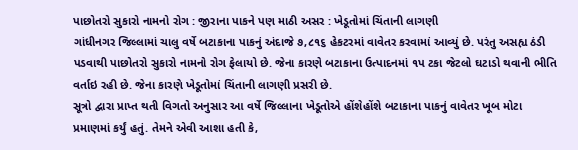પાછોતરો સુકારો નામનો રોગ : જીરાના પાકને પણ માઠી અસર : ખેડૂતોમાં ચિંતાની લાગણી
ગાંધીનગર જિલ્લામાં ચાલુ વર્ષે બટાકાના પાકનું અંદાજે ૭,૮૧૬ હેકટરમાં વાવેતર કરવામાં આવ્યું છે. પરંતુ અસહ્ય ઠંડી પડવાથી પાછોતરો સુકારો નામનો રોગ ફેલાયો છે. જેના કારણે બટાકાના ઉત્પાદનમાં ૧પ ટકા જેટલો ઘટાડો થવાની ભીતિ વર્તાઇ રહી છે. જેના કારણે ખેડૂતોમાં ચિંતાની લાગણી પ્રસરી છે.
સૂત્રો દ્વારા પ્રાપ્ત થતી વિગતો અનુસાર આ વર્ષે જિલ્લાના ખેડૂતોએ હોંશેહોંશે બટાકાના પાકનું વાવેતર ખૂબ મોટા પ્રમાણમાં કર્યું હતું. તેમને એવી આશા હતી કે,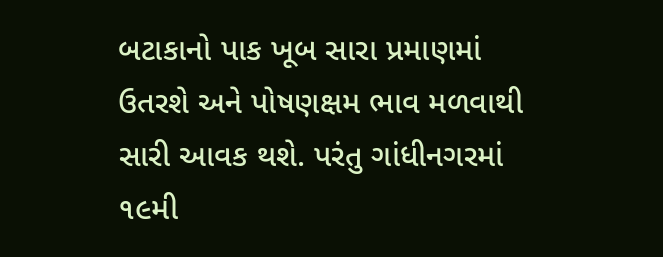બટાકાનો પાક ખૂબ સારા પ્રમાણમાં ઉતરશે અને પોષણક્ષમ ભાવ મળવાથી સારી આવક થશે. પરંતુ ગાંધીનગરમાં ૧૯મી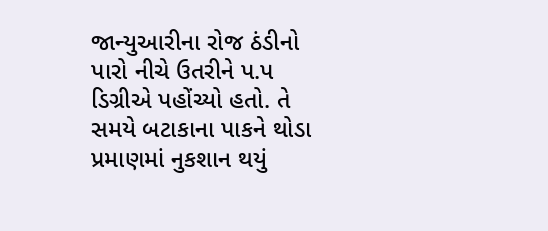જાન્યુઆરીના રોજ ઠંડીનો પારો નીચે ઉતરીને પ.પ ડિગ્રીએ પહોંચ્યો હતો. તે સમયે બટાકાના પાકને થોડા પ્રમાણમાં નુકશાન થયું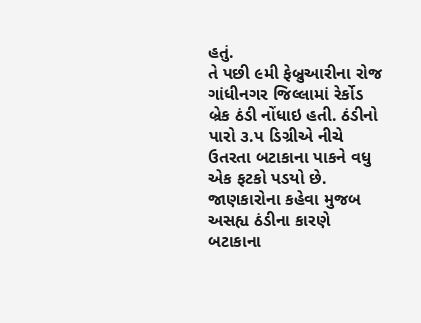હતું.
તે પછી ૯મી ફેબ્રુઆરીના રોજ ગાંધીનગર જિલ્લામાં રેર્કોડ બ્રેક ઠંડી નોંધાઇ હતી. ઠંડીનો પારો ૩.પ ડિગ્રીએ નીચે ઉતરતા બટાકાના પાકને વધુ એક ફટકો પડયો છે. જાણકારોના કહેવા મુજબ અસહ્ય ઠંડીના કારણે બટાકાના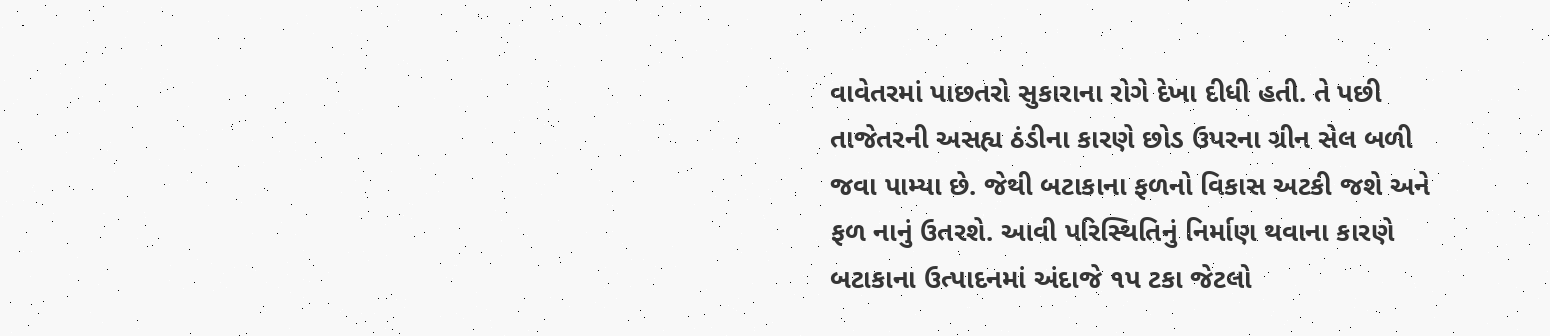વાવેતરમાં પાછતરો સુકારાના રોગે દેખા દીધી હતી. તે પછી તાજેતરની અસહ્ય ઠંડીના કારણે છોડ ઉપરના ગ્રીન સેલ બળી જવા પામ્યા છે. જેથી બટાકાના ફળનો વિકાસ અટકી જશે અને ફળ નાનું ઉતરશે. આવી પરિસ્થિતિનું નિર્માણ થવાના કારણે બટાકાના ઉત્પાદનમાં અંદાજે ૧પ ટકા જેટલો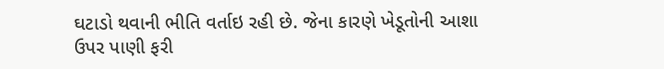ઘટાડો થવાની ભીતિ વર્તાઇ રહી છે. જેના કારણે ખેડૂતોની આશા ઉપર પાણી ફરી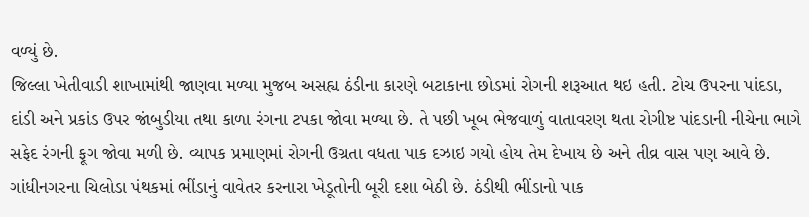વળ્યું છે.
જિલ્લા ખેતીવાડી શાખામાંથી જાણવા મળ્યા મુજબ અસહ્ય ઠંડીના કારણે બટાકાના છોડમાં રોગની શરૂઆત થઇ હતી. ટોચ ઉપરના પાંદડા, દાંડી અને પ્રકાંડ ઉપર જાંબુડીયા તથા કાળા રંગના ટપકા જોવા મળ્યા છે. તે પછી ખૂબ ભેજવાળું વાતાવરણ થતા રોગીષ્ટ પાંદડાની નીચેના ભાગે સફેદ રંગની ફૂગ જોવા મળી છે. વ્યાપક પ્રમાણમાં રોગની ઉગ્રતા વધતા પાક દઝાઇ ગયો હોય તેમ દેખાય છે અને તીવ્ર વાસ પણ આવે છે.
ગાંધીનગરના ચિલોડા પંથકમાં ભીંડાનું વાવેતર કરનારા ખેડૂતોની બૂરી દશા બેઠી છે. ઠંડીથી ભીંડાનો પાક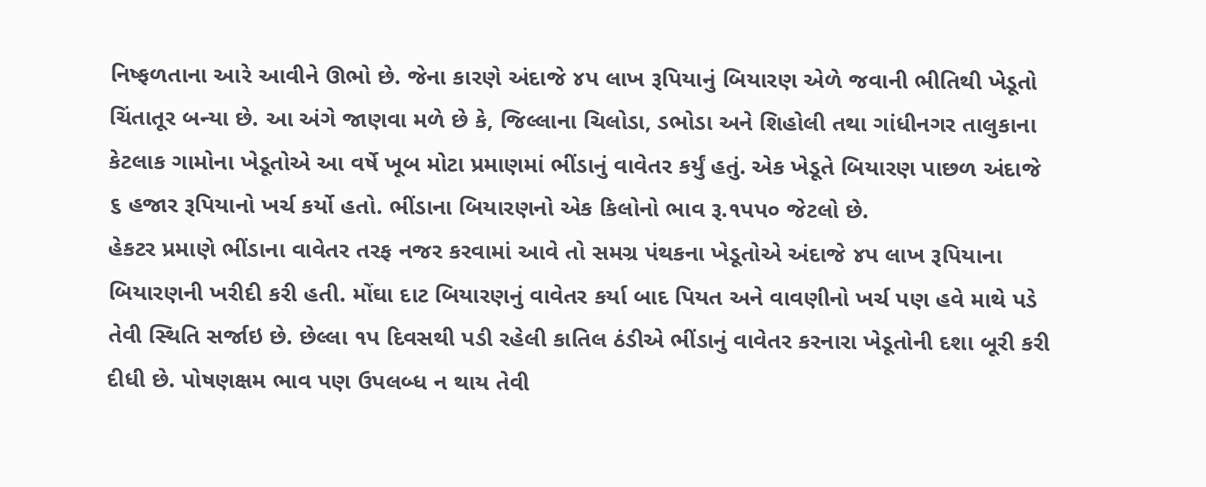નિષ્ફળતાના આરે આવીને ઊભો છે. જેના કારણે અંદાજે ૪પ લાખ રૂપિયાનું બિયારણ એળે જવાની ભીતિથી ખેડૂતો ચિંતાતૂર બન્યા છે. આ અંગે જાણવા મળે છે કે, જિલ્લાના ચિલોડા, ડભોડા અને શિહોલી તથા ગાંધીનગર તાલુકાના કેટલાક ગામોના ખેડૂતોએ આ વર્ષે ખૂબ મોટા પ્રમાણમાં ભીંડાનું વાવેતર કર્યું હતું. એક ખેડૂતે બિયારણ પાછળ અંદાજે ૬ હજાર રૂપિયાનો ખર્ચ કર્યો હતો. ભીંડાના બિયારણનો એક કિલોનો ભાવ રૂ.૧પપ૦ જેટલો છે.
હેકટર પ્રમાણે ભીંડાના વાવેતર તરફ નજર કરવામાં આવે તો સમગ્ર પંથકના ખેડૂતોએ અંદાજે ૪પ લાખ રૂપિયાના બિયારણની ખરીદી કરી હતી. મોંઘા દાટ બિયારણનું વાવેતર કર્યા બાદ પિયત અને વાવણીનો ખર્ચ પણ હવે માથે પડે તેવી સ્થિતિ સર્જાઇ છે. છેલ્લા ૧પ દિવસથી પડી રહેલી કાતિલ ઠંડીએ ભીંડાનું વાવેતર કરનારા ખેડૂતોની દશા બૂરી કરી દીધી છે. પોષણક્ષમ ભાવ પણ ઉપલબ્ધ ન થાય તેવી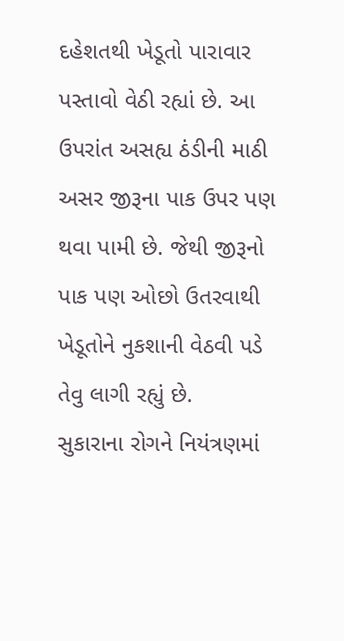દહેશતથી ખેડૂતો પારાવાર પસ્તાવો વેઠી રહ્યાં છે. આ ઉપરાંત અસહ્ય ઠંડીની માઠી અસર જીરૂના પાક ઉપર પણ થવા પામી છે. જેથી જીરૂનો પાક પણ ઓછો ઉતરવાથી ખેડૂતોને નુકશાની વેઠવી પડે તેવુ લાગી રહ્યું છે.
સુકારાના રોગને નિયંત્રણમાં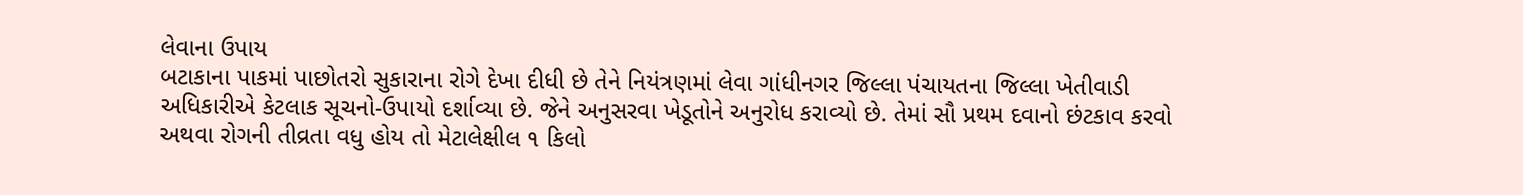લેવાના ઉપાય
બટાકાના પાકમાં પાછોતરો સુકારાના રોગે દેખા દીધી છે તેને નિયંત્રણમાં લેવા ગાંધીનગર જિલ્લા પંચાયતના જિલ્લા ખેતીવાડી અધિકારીએ કેટલાક સૂચનો-ઉપાયો દર્શાવ્યા છે. જેને અનુસરવા ખેડૂતોને અનુરોધ કરાવ્યો છે. તેમાં સૌ પ્રથમ દવાનો છંટકાવ કરવો અથવા રોગની તીવ્રતા વધુ હોય તો મેટાલેક્ષીલ ૧ કિલો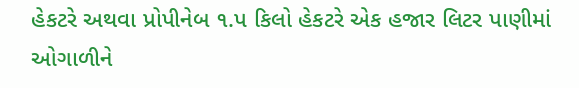હેકટરે અથવા પ્રોપીનેબ ૧.પ કિલો હેકટરે એક હજાર લિટર પાણીમાં ઓગાળીને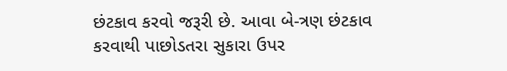છંટકાવ કરવો જરૂરી છે. આવા બે-ત્રણ છંટકાવ કરવાથી પાછોડતરા સુકારા ઉપર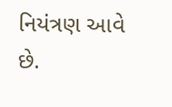નિયંત્રણ આવે છે.